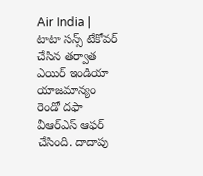Air India | టాటా సన్స్ టేకోవర్ చేసిన తర్వాత ఎయిర్ ఇండియా యాజమాన్యం రెండో దఫా వీఆర్ఎస్ ఆఫర్ చేసింది. దాదాపు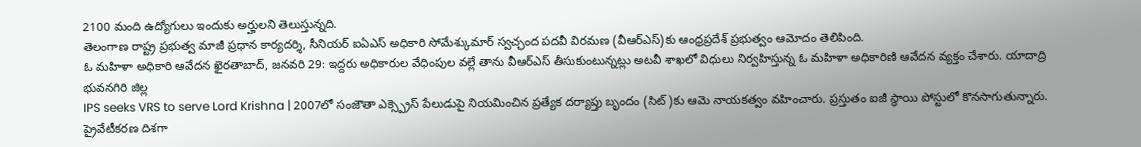2100 మంది ఉద్యోగులు ఇందుకు అర్హులని తెలుస్తున్నది.
తెలంగాణ రాష్ట్ర ప్రభుత్వ మాజీ ప్రధాన కార్యదర్శి, సీనియర్ ఐఏఎస్ అధికారి సోమేశ్కుమార్ స్వచ్ఛంద పదవీ విరమణ (వీఆర్ఎస్)కు ఆంధ్రప్రదేశ్ ప్రభుత్వం ఆమోదం తెలిపింది.
ఓ మహిళా అధికారి ఆవేదన ఖైరతాబాద్, జనవరి 29: ఇద్దరు అధికారుల వేధింపుల వల్లే తాను వీఆర్ఎస్ తీసుకుంటున్నట్లు అటవీ శాఖలో విధులు నిర్వహిస్తున్న ఓ మహిళా అధికారిణి ఆవేదన వ్యక్తం చేశారు. యాదాద్రి భువనగిరి జిల్ల
IPS seeks VRS to serve Lord Krishna | 2007లో సంజౌతా ఎక్స్ప్రెస్ పేలుడుపై నియమించిన ప్రత్యేక దర్యాప్తు బృందం (సిట్)కు ఆమె నాయకత్వం వహించారు. ప్రస్తుతం ఐజీ స్థాయి పోస్టులో కొనసాగుతున్నారు.
ప్రైవేటీకరణ దిశగా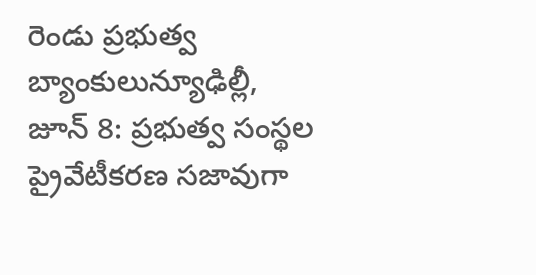రెండు ప్రభుత్వ బ్యాంకులున్యూఢిల్లీ, జూన్ 8: ప్రభుత్వ సంస్థల ప్రైవేటీకరణ సజావుగా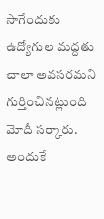సాగేందుకు ఉద్యోగుల మద్దతు చాలా అవసరమని గుర్తించినట్లుంది మోదీ సర్కారు. అందుకే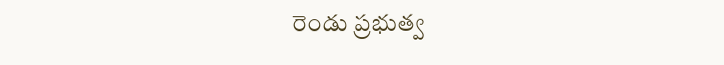రెండు ప్రభుత్వ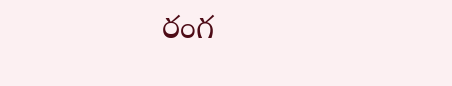రంగ